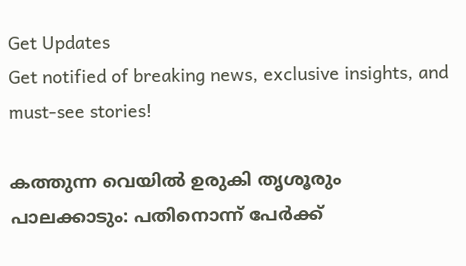Get Updates
Get notified of breaking news, exclusive insights, and must-see stories!

കത്തുന്ന വെയില്‍ ഉരുകി തൃശൂരും പാലക്കാടും: പതിനൊന്ന് പേര്‍ക്ക്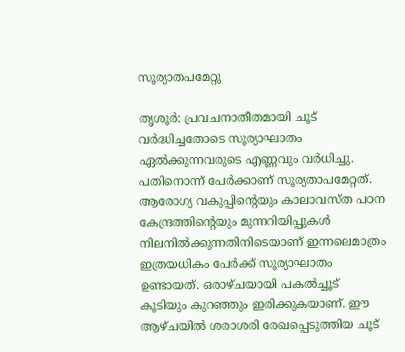സൂര്യാതപമേറ്റു

തൃശൂര്‍: പ്രവചനാതീതമായി ചൂട് വര്‍ദ്ധിച്ചതോടെ സൂര്യാഘാതം ഏല്‍ക്കുന്നവരുടെ എണ്ണവും വര്‍ധിച്ചു. പതിനൊന്ന് പേര്‍ക്കാണ് സൂര്യതാപമേറ്റത്. ആരോഗ്യ വകുപ്പിന്റെയും കാലാവസ്ത പഠന കേന്ദ്രത്തിന്റെയും മുന്നറിയിപ്പുകള്‍ നിലനില്‍ക്കുന്നതിനിടെയാണ് ഇന്നലെമാത്രം ഇത്രയധികം പേര്‍ക്ക് സൂര്യാഘാതം ഉണ്ടായത്. ഒരാഴ്ചയായി പകല്‍ച്ചൂട് കൂടിയും കുറഞ്ഞും ഇരിക്കുകയാണ്. ഈ ആഴ്ചയില്‍ ശരാശരി രേഖപ്പെടുത്തിയ ചൂട്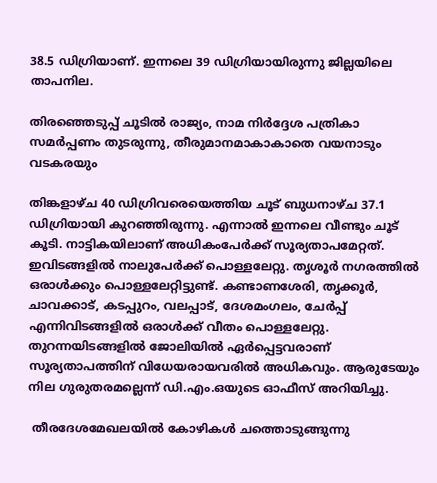38.5 ഡിഗ്രിയാണ്. ഇന്നലെ 39 ഡിഗ്രിയായിരുന്നു ജില്ലയിലെ താപനില.

തിരഞ്ഞെടുപ്പ് ചൂടിൽ രാജ്യം, നാമ നിർദ്ദേശ പത്രികാ സമർപ്പണം തുടരുന്നു, തീരുമാനമാകാകാതെ വയനാടും വടകരയും

തിങ്കളാഴ്ച 40 ഡിഗ്രിവരെയെത്തിയ ചൂട് ബുധനാഴ്ച 37.1 ഡിഗ്രിയായി കുറഞ്ഞിരുന്നു. എന്നാല്‍ ഇന്നലെ വീണ്ടും ചൂട് കൂടി. നാട്ടികയിലാണ് അധികംപേര്‍ക്ക് സൂര്യതാപമേറ്റത്. ഇവിടങ്ങളില്‍ നാലുപേര്‍ക്ക് പൊള്ളലേറ്റു. തൃശൂര്‍ നഗരത്തില്‍ ഒരാള്‍ക്കും പൊള്ളലേറ്റിട്ടുണ്ട്. കണ്ടാണശേരി, തൃക്കൂര്‍, ചാവക്കാട്, കടപ്പുറം, വലപ്പാട്, ദേശമംഗലം, ചേര്‍പ്പ് എന്നിവിടങ്ങളില്‍ ഒരാള്‍ക്ക് വീതം പൊള്ളലേറ്റു. തുറന്നയിടങ്ങളില്‍ ജോലിയില്‍ ഏര്‍പ്പെട്ടവരാണ് സൂര്യതാപത്തിന് വിധേയരായവരില്‍ അധികവും. ആരുടേയും നില ഗുരുതരമല്ലെന്ന് ഡി.എം.ഒയുടെ ഓഫീസ് അറിയിച്ചു.

 തീരദേശമേഖലയില്‍ കോഴികള്‍ ചത്തൊടുങ്ങുന്നു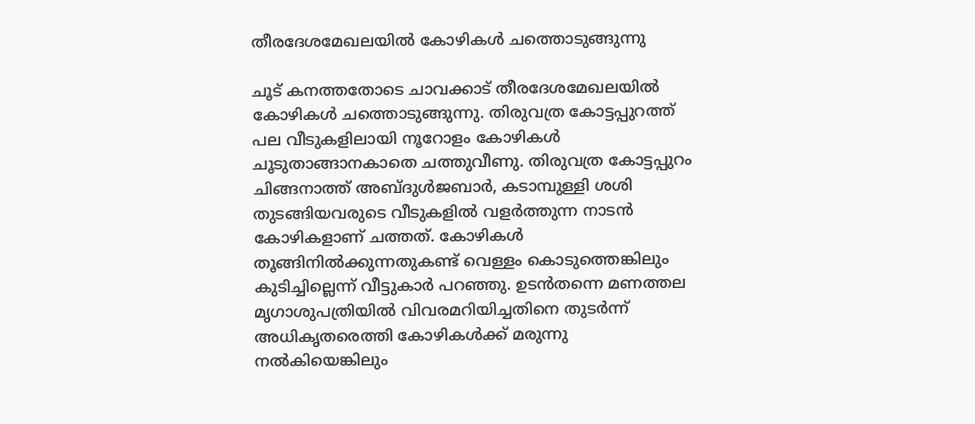തീരദേശമേഖലയില്‍ കോഴികള്‍ ചത്തൊടുങ്ങുന്നു

ചൂട് കനത്തതോടെ ചാവക്കാട് തീരദേശമേഖലയില്‍ കോഴികള്‍ ചത്തൊടുങ്ങുന്നു. തിരുവത്ര കോട്ടപ്പുറത്ത് പല വീടുകളിലായി നൂറോളം കോഴികള്‍ ചൂടുതാങ്ങാനകാതെ ചത്തുവീണു. തിരുവത്ര കോട്ടപ്പുറം ചിങ്ങനാത്ത് അബ്ദുള്‍ജബാര്‍, കടാമ്പുള്ളി ശശി തുടങ്ങിയവരുടെ വീടുകളില്‍ വളര്‍ത്തുന്ന നാടന്‍ കോഴികളാണ് ചത്തത്. കോഴികള്‍ തൂങ്ങിനില്‍ക്കുന്നതുകണ്ട് വെള്ളം കൊടുത്തെങ്കിലും കുടിച്ചില്ലെന്ന് വീട്ടുകാര്‍ പറഞ്ഞു. ഉടന്‍തന്നെ മണത്തല മൃഗാശുപത്രിയില്‍ വിവരമറിയിച്ചതിനെ തുടര്‍ന്ന് അധികൃതരെത്തി കോഴികള്‍ക്ക് മരുന്നു നല്‍കിയെങ്കിലും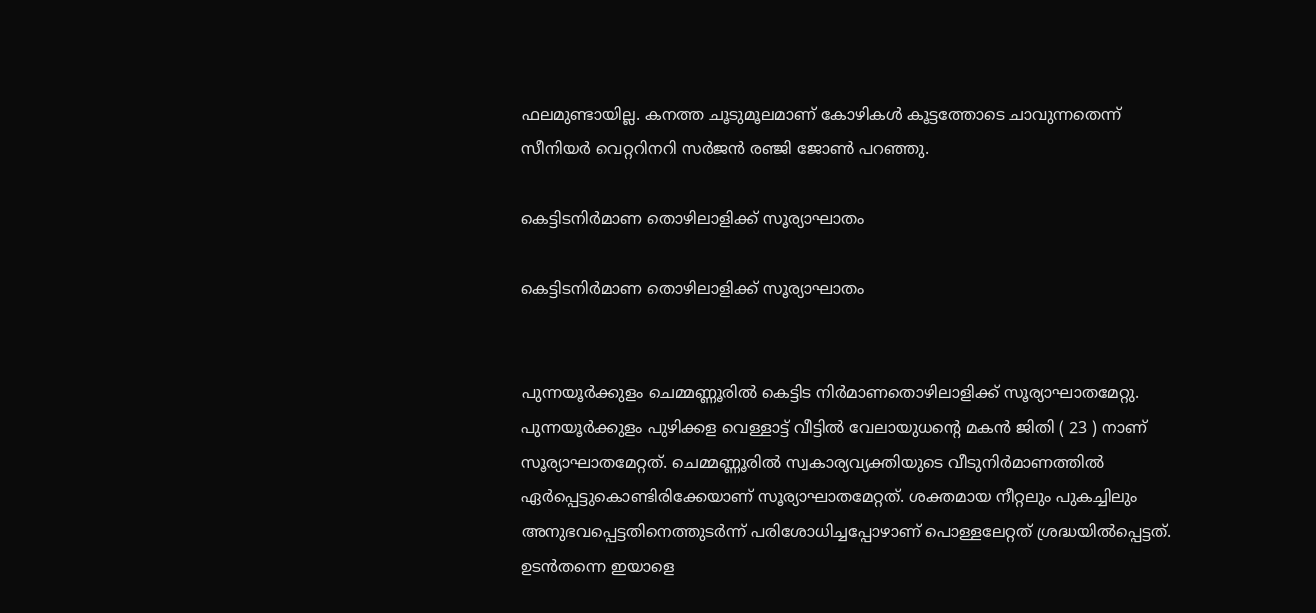ഫലമുണ്ടായില്ല. കനത്ത ചൂടുമൂലമാണ് കോഴികള്‍ കൂട്ടത്തോടെ ചാവുന്നതെന്ന് സീനിയര്‍ വെറ്ററിനറി സര്‍ജന്‍ രഞ്ജി ജോണ്‍ പറഞ്ഞു.

കെട്ടിടനിര്‍മാണ തൊഴിലാളിക്ക് സൂര്യാഘാതം

കെട്ടിടനിര്‍മാണ തൊഴിലാളിക്ക് സൂര്യാഘാതം


പുന്നയൂര്‍ക്കുളം ചെമ്മണ്ണൂരില്‍ കെട്ടിട നിര്‍മാണതൊഴിലാളിക്ക് സൂര്യാഘാതമേറ്റു. പുന്നയൂര്‍ക്കുളം പുഴിക്കള വെള്ളാട്ട് വീട്ടില്‍ വേലായുധന്റെ മകന്‍ ജിതി ( 23 ) നാണ് സൂര്യാഘാതമേറ്റത്. ചെമ്മണ്ണൂരില്‍ സ്വകാര്യവ്യക്തിയുടെ വീടുനിര്‍മാണത്തില്‍ ഏര്‍പ്പെട്ടുകൊണ്ടിരിക്കേയാണ് സൂര്യാഘാതമേറ്റത്. ശക്തമായ നീറ്റലും പുകച്ചിലും അനുഭവപ്പെട്ടതിനെത്തുടര്‍ന്ന് പരിശോധിച്ചപ്പോഴാണ് പൊള്ളലേറ്റത് ശ്രദ്ധയില്‍പ്പെട്ടത്. ഉടന്‍തന്നെ ഇയാളെ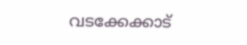വടക്കേക്കാട്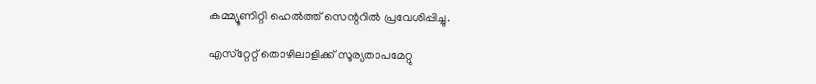കമ്മ്യൂണിറ്റി ഹെല്‍ത്ത് സെന്ററില്‍ പ്രവേശിപ്പിച്ചു.

എസ്‌റ്റേറ്റ് തൊഴിലാളിക്ക് സൂര്യതാപമേറ്റു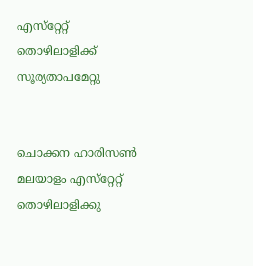എസ്‌റ്റേറ്റ് തൊഴിലാളിക്ക് സൂര്യതാപമേറ്റു


ചൊക്കന ഹാരിസണ്‍ മലയാളം എസ്‌റ്റേറ്റ് തൊഴിലാളിക്കു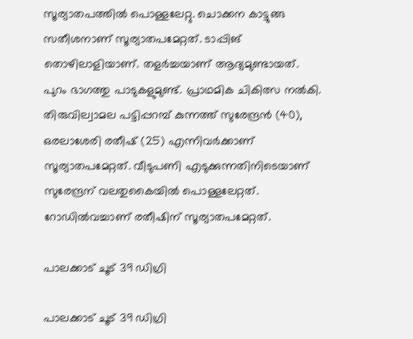സൂര്യാതപത്തില്‍ പൊള്ളലേറ്റു. ചൊക്കന കാട്ടുങ്ങ സതീശനാണ് സൂര്യാതപമേറ്റത്. ടാപ്പിങ് തൊഴിലാളിയാണ്. തളര്‍ച്ചയാണ് ആദ്യമുണ്ടായത്. പുറം ഭാഗത്തു പാടുകളുമുണ്ട്. പ്രാഥമിക ചികിത്സ നല്‍കി. തിരുവില്വാമല പട്ടിപ്പറമ്പ് കുന്നത്ത് സുരേന്ദ്രന്‍ (40), ഒരലാശേരി രതീഷ് (25) എന്നിവര്‍ക്കാണ് സൂര്യാതപമേറ്റത്. വീടുപണി എടുക്കുന്നതിനിടെയാണ് സുരേന്ദ്രന് വലതുകൈയില്‍ പൊള്ളലേറ്റത്. റോഡില്‍വച്ചാണ് രതീഷിന് സൂര്യാതപമേറ്റത്.

പാലക്കാട് ചൂട് 39 ഡിഗ്രി

പാലക്കാട് ചൂട് 39 ഡിഗ്രി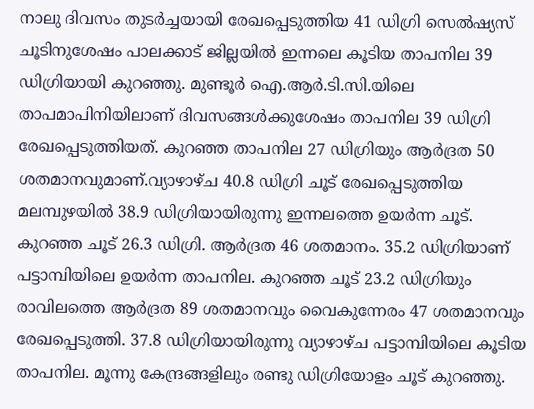നാലു ദിവസം തുടര്‍ച്ചയായി രേഖപ്പെടുത്തിയ 41 ഡിഗ്രി സെല്‍ഷ്യസ് ചൂടിനുശേഷം പാലക്കാട് ജില്ലയില്‍ ഇന്നലെ കൂടിയ താപനില 39 ഡിഗ്രിയായി കുറഞ്ഞു. മുണ്ടൂര്‍ ഐ.ആര്‍.ടി.സി.യിലെ താപമാപിനിയിലാണ് ദിവസങ്ങള്‍ക്കുശേഷം താപനില 39 ഡിഗ്രി രേഖപ്പെടുത്തിയത്. കുറഞ്ഞ താപനില 27 ഡിഗ്രിയും ആര്‍ദ്രത 50 ശതമാനവുമാണ്.വ്യാഴാഴ്ച 40.8 ഡിഗ്രി ചൂട് രേഖപ്പെടുത്തിയ മലമ്പുഴയില്‍ 38.9 ഡിഗ്രിയായിരുന്നു ഇന്നലത്തെ ഉയര്‍ന്ന ചൂട്. കുറഞ്ഞ ചൂട് 26.3 ഡിഗ്രി. ആര്‍ദ്രത 46 ശതമാനം. 35.2 ഡിഗ്രിയാണ് പട്ടാമ്പിയിലെ ഉയര്‍ന്ന താപനില. കുറഞ്ഞ ചൂട് 23.2 ഡിഗ്രിയും രാവിലത്തെ ആര്‍ദ്രത 89 ശതമാനവും വൈകുന്നേരം 47 ശതമാനവും രേഖപ്പെടുത്തി. 37.8 ഡിഗ്രിയായിരുന്നു വ്യാഴാഴ്ച പട്ടാമ്പിയിലെ കൂടിയ താപനില. മൂന്നു കേന്ദ്രങ്ങളിലും രണ്ടു ഡിഗ്രിയോളം ചൂട് കുറഞ്ഞു.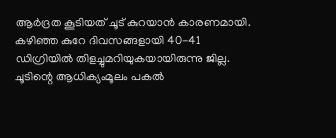ആര്‍ദ്രത കൂടിയത് ചൂട് കുറയാന്‍ കാരണമായി.
കഴിഞ്ഞ കുറേ ദിവസങ്ങളായി 40-41 ഡിഗ്രിയില്‍ തിളച്ചുമറിയുകയായിരുന്നു ജില്ല. ചൂടിന്റെ ആധിക്യംമൂലം പകല്‍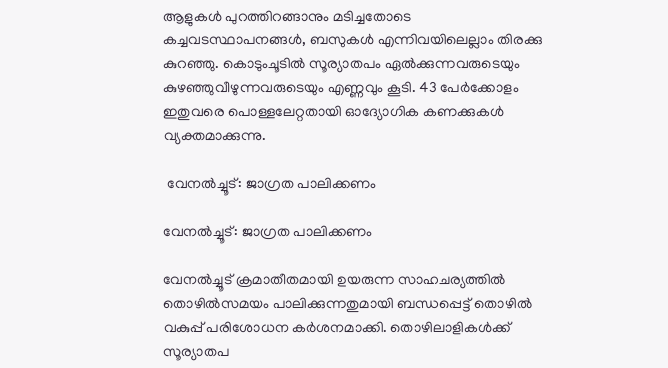ആളുകള്‍ പുറത്തിറങ്ങാനും മടിച്ചതോടെ കച്ചവടസ്ഥാപനങ്ങള്‍, ബസുകള്‍ എന്നിവയിലെല്ലാം തിരക്കു കുറഞ്ഞു. കൊടുംചൂടില്‍ സൂര്യാതപം ഏല്‍ക്കുന്നവരുടെയും കുഴഞ്ഞുവീഴുന്നവരുടെയും എണ്ണവും കൂടി. 43 പേര്‍ക്കോളം ഇതുവരെ പൊള്ളലേറ്റതായി ഓദ്യോഗിക കണക്കുകള്‍ വ്യക്തമാക്കുന്നു.

 വേനല്‍ച്ചൂട്: ജാഗ്രത പാലിക്കണം

വേനല്‍ച്ചൂട്: ജാഗ്രത പാലിക്കണം

വേനല്‍ച്ചൂട് ക്രമാതീതമായി ഉയരുന്ന സാഹചര്യത്തില്‍ തൊഴില്‍സമയം പാലിക്കുന്നതുമായി ബന്ധപ്പെട്ട് തൊഴില്‍ വകുപ്പ് പരിശോധന കര്‍ശനമാക്കി. തൊഴിലാളികള്‍ക്ക് സൂര്യാതപ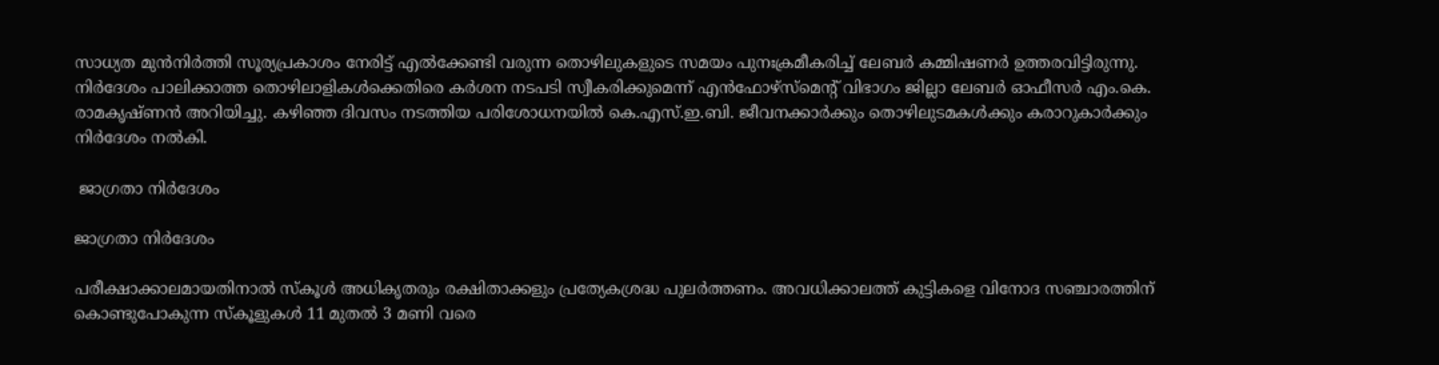സാധ്യത മുന്‍നിര്‍ത്തി സൂര്യപ്രകാശം നേരിട്ട് എല്‍ക്കേണ്ടി വരുന്ന തൊഴിലുകളുടെ സമയം പുനഃക്രമീകരിച്ച് ലേബര്‍ കമ്മിഷണര്‍ ഉത്തരവിട്ടിരുന്നു. നിര്‍ദേശം പാലിക്കാത്ത തൊഴിലാളികള്‍ക്കെതിരെ കര്‍ശന നടപടി സ്വീകരിക്കുമെന്ന് എന്‍ഫോഴ്‌സ്‌മെന്റ് വിഭാഗം ജില്ലാ ലേബര്‍ ഓഫീസര്‍ എം.കെ. രാമകൃഷ്ണന്‍ അറിയിച്ചു. കഴിഞ്ഞ ദിവസം നടത്തിയ പരിശോധനയില്‍ കെ.എസ്.ഇ.ബി. ജീവനക്കാര്‍ക്കും തൊഴിലുടമകള്‍ക്കും കരാറുകാര്‍ക്കും നിര്‍ദേശം നല്‍കി.

 ജാഗ്രതാ നിര്‍ദേശം

ജാഗ്രതാ നിര്‍ദേശം

പരീക്ഷാക്കാലമായതിനാല്‍ സ്‌കൂള്‍ അധികൃതരും രക്ഷിതാക്കളും പ്രത്യേകശ്രദ്ധ പുലര്‍ത്തണം. അവധിക്കാലത്ത് കുട്ടികളെ വിനോദ സഞ്ചാരത്തിന് കൊണ്ടുപോകുന്ന സ്‌കൂളുകള്‍ 11 മുതല്‍ 3 മണി വരെ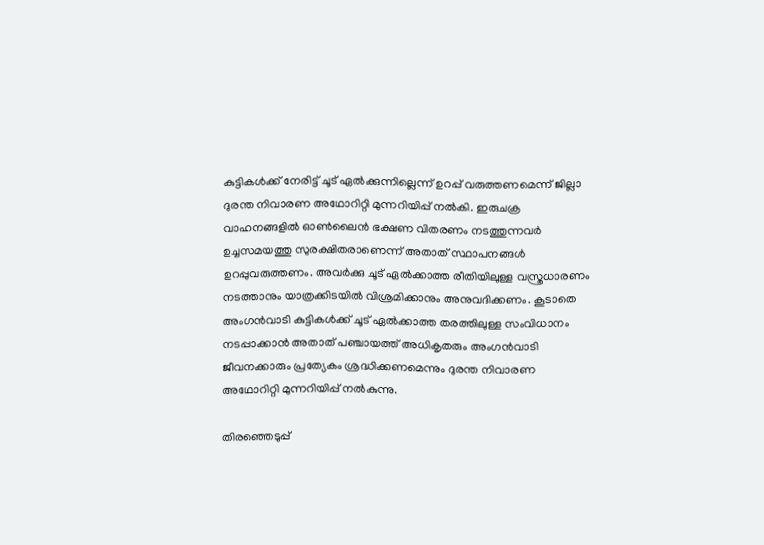കുട്ടികള്‍ക്ക് നേരിട്ട് ചൂട് ഏല്‍ക്കുന്നില്ലെന്ന് ഉറപ്പ് വരുത്തണമെന്ന് ജില്ലാ ദുരന്ത നിവാരണ അഥോറിറ്റി മുന്നറിയിപ്പ് നല്‍കി. ഇരുചക്ര വാഹനങ്ങളില്‍ ഓണ്‍ലൈന്‍ ഭക്ഷണ വിതരണം നടത്തുന്നവര്‍ ഉച്ചസമയത്തു സുരക്ഷിതരാണെന്ന് അതാത് സ്ഥാപനങ്ങള്‍ ഉറപ്പുവരുത്തണം. അവര്‍ക്കു ചൂട് ഏല്‍ക്കാത്ത രീതിയിലുള്ള വസ്ത്രധാരണം നടത്താനും യാത്രക്കിടയില്‍ വിശ്രമിക്കാനും അനുവദിക്കണം. കൂടാതെ അംഗന്‍വാടി കുട്ടികള്‍ക്ക് ചൂട് ഏല്‍ക്കാത്ത തരത്തിലുള്ള സംവിധാനം നടപ്പാക്കാന്‍ അതാത് പഞ്ചായത്ത് അധികൃതരും അംഗന്‍വാടി ജീവനക്കാരും പ്രത്യേകം ശ്രദ്ധിക്കണമെന്നും ദുരന്ത നിവാരണ അഥോറിറ്റി മുന്നറിയിപ്പ് നല്‍കുന്നു.

തിരഞ്ഞെടുപ്പ്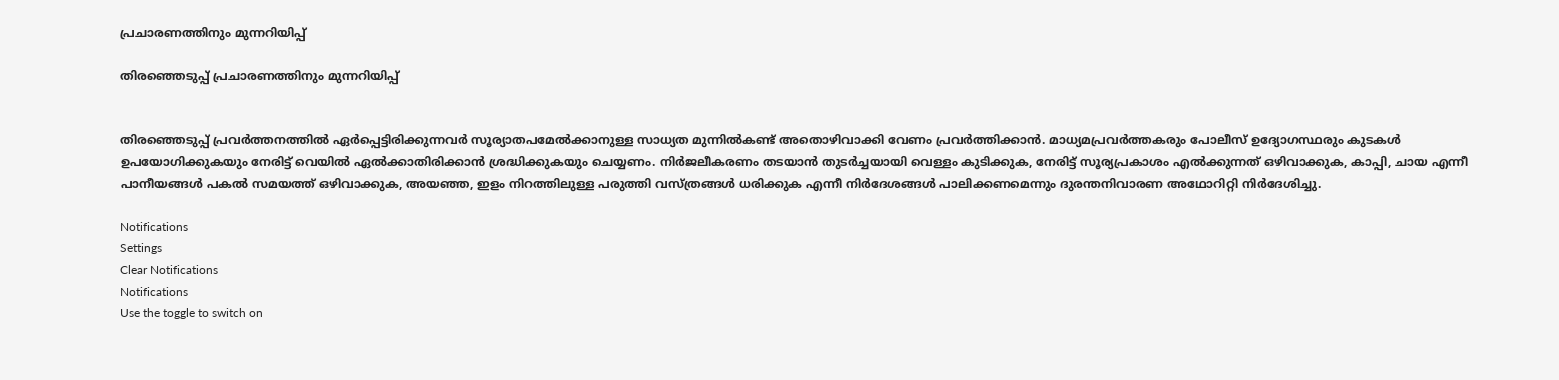പ്രചാരണത്തിനും മുന്നറിയിപ്പ്

തിരഞ്ഞെടുപ്പ് പ്രചാരണത്തിനും മുന്നറിയിപ്പ്


തിരഞ്ഞെടുപ്പ് പ്രവര്‍ത്തനത്തില്‍ ഏര്‍പ്പെട്ടിരിക്കുന്നവര്‍ സൂര്യാതപമേല്‍ക്കാനുള്ള സാധ്യത മുന്നില്‍കണ്ട് അതൊഴിവാക്കി വേണം പ്രവര്‍ത്തിക്കാന്‍. മാധ്യമപ്രവര്‍ത്തകരും പോലീസ് ഉദ്യോഗസ്ഥരും കുടകള്‍ ഉപയോഗിക്കുകയും നേരിട്ട് വെയില്‍ ഏല്‍ക്കാതിരിക്കാന്‍ ശ്രദ്ധിക്കുകയും ചെയ്യണം. നിര്‍ജലീകരണം തടയാന്‍ തുടര്‍ച്ചയായി വെള്ളം കുടിക്കുക, നേരിട്ട് സൂര്യപ്രകാശം എല്‍ക്കുന്നത് ഒഴിവാക്കുക, കാപ്പി, ചായ എന്നീ പാനീയങ്ങള്‍ പകല്‍ സമയത്ത് ഒഴിവാക്കുക, അയഞ്ഞ, ഇളം നിറത്തിലുള്ള പരുത്തി വസ്ത്രങ്ങള്‍ ധരിക്കുക എന്നീ നിര്‍ദേശങ്ങള്‍ പാലിക്കണമെന്നും ദുരന്തനിവാരണ അഥോറിറ്റി നിര്‍ദേശിച്ചു.

Notifications
Settings
Clear Notifications
Notifications
Use the toggle to switch on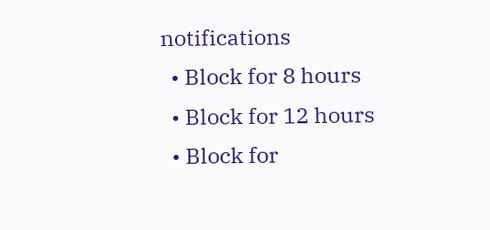notifications
  • Block for 8 hours
  • Block for 12 hours
  • Block for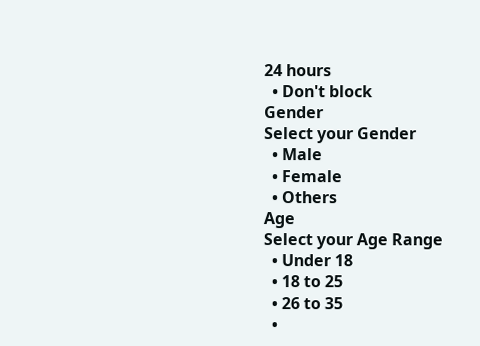24 hours
  • Don't block
Gender
Select your Gender
  • Male
  • Female
  • Others
Age
Select your Age Range
  • Under 18
  • 18 to 25
  • 26 to 35
  •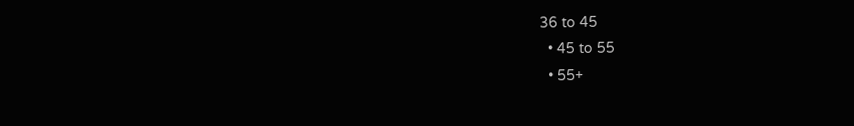36 to 45
  • 45 to 55
  • 55+